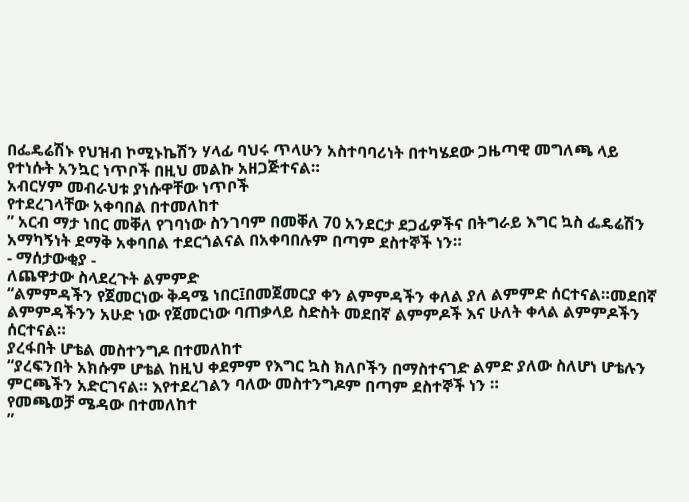በፌዴሬሽኑ የህዝብ ኮሚኑኬሽን ሃላፊ ባህሩ ጥላሁን አስተባባሪነት በተካሄደው ጋዜጣዊ መግለጫ ላይ የተነሱት አንኳር ነጥቦች በዚህ መልኩ አዘጋጅተናል።
አብርሃም መብራህቱ ያነሱዋቸው ነጥቦች
የተደረገላቸው አቀባበል በተመለከተ
” አርብ ማታ ነበር መቐለ የገባነው ስንገባም በመቐለ 70 አንደርታ ደጋፊዎችና በትግራይ እግር ኳስ ፌዴሬሽን አማካኝነት ደማቅ አቀባበል ተደርጎልናል በአቀባበሉም በጣም ደስተኞች ነን።
- ማሰታውቂያ -
ለጨዋታው ስላደረጉት ልምምድ
“ልምምዳችን የጀመርነው ቅዳሜ ነበር፤በመጀመርያ ቀን ልምምዳችን ቀለል ያለ ልምምድ ሰርተናል።መደበኛ ልምምዳችንን አሁድ ነው የጀመርነው ባጠቃላይ ስድስት መደበኛ ልምምዶች እና ሁለት ቀላል ልምምዶችን ሰርተናል።
ያረፋበት ሆቴል መስተንግዶ በተመለከተ
“ያረፍንበት አክሱም ሆቴል ከዚህ ቀደምም የእግር ኳስ ክለቦችን በማስተናገድ ልምድ ያለው ስለሆነ ሆቴሉን ምርጫችን አድርገናል። እየተደረገልን ባለው መስተንግዶም በጣም ደስተኞች ነን ።
የመጫወቻ ሜዳው በተመለከተ
”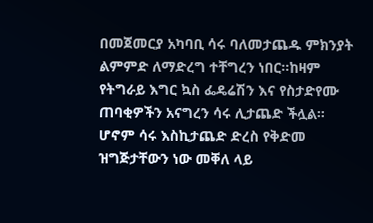በመጀመርያ አካባቢ ሳሩ ባለመታጨዱ ምክንያት ልምምድ ለማድረግ ተቸግረን ነበር።ከዛም የትግራይ እግር ኳስ ፌዴሬሽን እና የስታድየሙ ጠባቂዎችን አናግረን ሳሩ ሊታጨድ ችሏል። ሆኖም ሳሩ እስኪታጨድ ድረስ የቅድመ ዝግጅታቸውን ነው መቐለ ላይ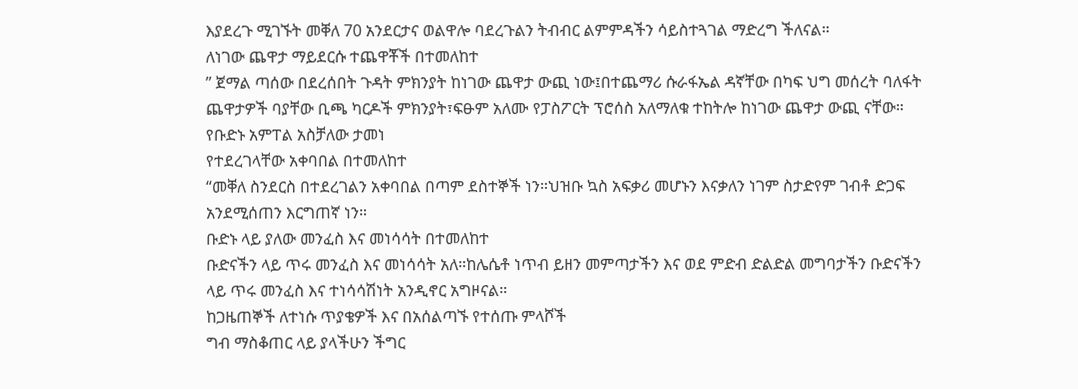እያደረጉ ሚገኙት መቐለ 70 አንደርታና ወልዋሎ ባደረጉልን ትብብር ልምምዳችን ሳይስተጓገል ማድረግ ችለናል።
ለነገው ጨዋታ ማይደርሱ ተጨዋቾች በተመለከተ
” ጀማል ጣሰው በደረሰበት ጉዳት ምክንያት ከነገው ጨዋታ ውጪ ነው፤በተጨማሪ ሱራፋኤል ዳኛቸው በካፍ ህግ መሰረት ባለፋት ጨዋታዎች ባያቸው ቢጫ ካርዶች ምክንያት፣ፍፁም አለሙ የፓስፖርት ፕሮሰስ አለማለቁ ተከትሎ ከነገው ጨዋታ ውጪ ናቸው።
የቡድኑ አምፐል አስቻለው ታመነ
የተደረገላቸው አቀባበል በተመለከተ
“መቐለ ስንደርስ በተደረገልን አቀባበል በጣም ደስተኞች ነን።ህዝቡ ኳስ አፍቃሪ መሆኑን እናቃለን ነገም ስታድየም ገብቶ ድጋፍ አንደሚሰጠን እርግጠኛ ነን።
ቡድኑ ላይ ያለው መንፈስ እና መነሳሳት በተመለከተ
ቡድናችን ላይ ጥሩ መንፈስ እና መነሳሳት አለ።ከሌሴቶ ነጥብ ይዘን መምጣታችን እና ወደ ምድብ ድልድል መግባታችን ቡድናችን ላይ ጥሩ መንፈስ እና ተነሳሳሽነት አንዲኖር አግዞናል።
ከጋዜጠኞች ለተነሱ ጥያቄዎች እና በአሰልጣኙ የተሰጡ ምላሾች
ግብ ማስቆጠር ላይ ያላችሁን ችግር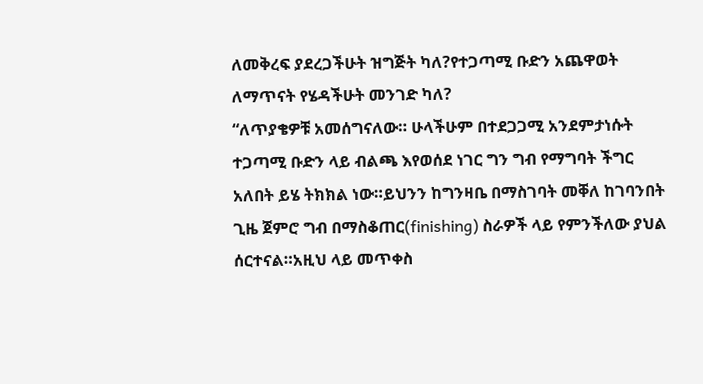ለመቅረፍ ያደረጋችሁት ዝግጅት ካለ?የተጋጣሚ ቡድን አጨዋወት ለማጥናት የሄዳችሁት መንገድ ካለ?
“ለጥያቄዎቹ አመሰግናለው። ሁላችሁም በተደጋጋሚ አንደምታነሱት ተጋጣሚ ቡድን ላይ ብልጫ እየወሰደ ነገር ግን ግብ የማግባት ችግር አለበት ይሄ ትክክል ነው።ይህንን ከግንዛቤ በማስገባት መቐለ ከገባንበት ጊዜ ጀምሮ ግብ በማስቆጠር(finishing) ስራዎች ላይ የምንችለው ያህል ሰርተናል።አዚህ ላይ መጥቀስ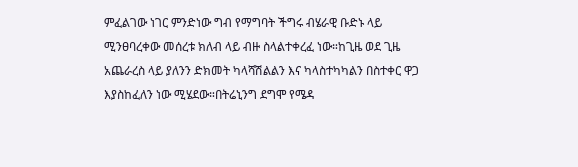ምፈልገው ነገር ምንድነው ግብ የማግባት ችግሩ ብሄራዊ ቡድኑ ላይ ሚንፀባረቀው መሰረቱ ክለብ ላይ ብዙ ስላልተቀረፈ ነው።ከጊዜ ወደ ጊዜ አጨራረስ ላይ ያለንን ድክመት ካላሻሽልልን እና ካላስተካካልን በስተቀር ዋጋ እያስከፈለን ነው ሚሄደው።በትሬኒንግ ደግሞ የሜዳ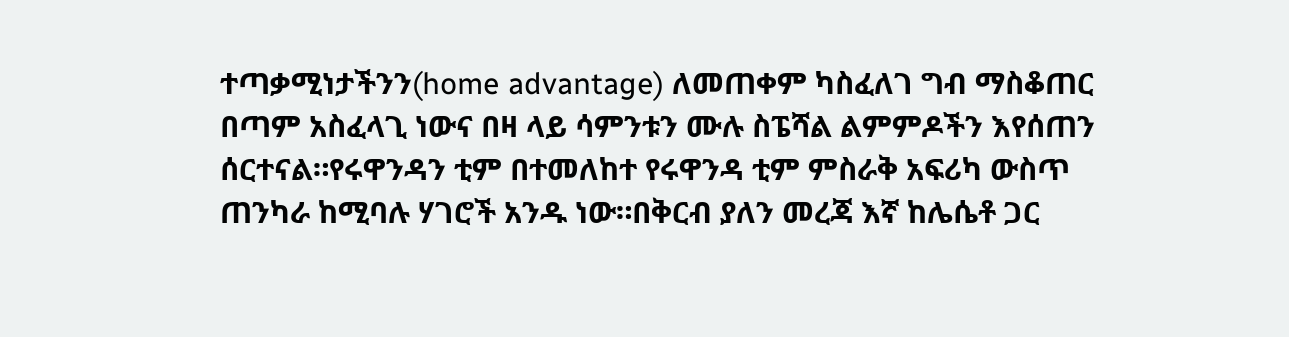ተጣቃሚነታችንን(home advantage) ለመጠቀም ካስፈለገ ግብ ማስቆጠር በጣም አስፈላጊ ነውና በዛ ላይ ሳምንቱን ሙሉ ስፔሻል ልምምዶችን እየሰጠን ሰርተናል።የሩዋንዳን ቲም በተመለከተ የሩዋንዳ ቲም ምስራቅ አፍሪካ ውስጥ ጠንካራ ከሚባሉ ሃገሮች አንዱ ነው።በቅርብ ያለን መረጃ እኛ ከሌሴቶ ጋር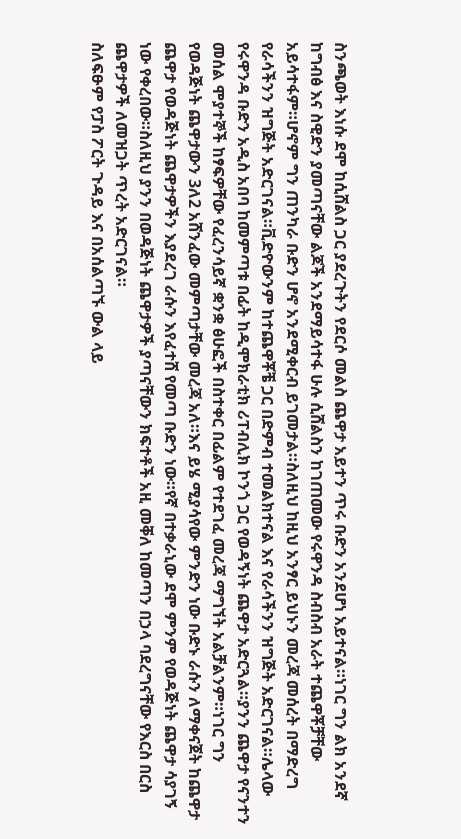ስንጫወት እነሱ ደሞ ከሲሸልስ ጋር ያደረጉትን የደርሶ መልስ ጨዋታ አይተን ጥሩ ቡድን አንደሆነ አይተናል።ነገር ግን ልክ አንደኛ ከግብፅ እና ስዊድን ያመጣናቸው ልጆች አንደማይሳተፋ ሁሉ ሲሸልስን ከገጠመው የሩዋንዳ ስብስብ አራት ተጨዋቾቻቸው አይሳተፋም።ሆኖም ግን ጠንካራ ቡድን ሆኖ አንደሚቀርብ ይገመታል።ስለዚህ ከዚህ አንፃር ይህኑን መረጃ መሰረት በማድረግ የራሳችንን ዝግጅት አድርገናል።ቪድዮውንም ከተጨዋቾቼ ጋር በድምብ ተመልክተናል እና የራሳችንን ዝግጅት አድርገናል።ሌላው የሩዋንዳ ቡድን አዲስ አበባ ከመምጣቱ በፊት ከዲሞክራቲክ ሪፐብሊክ ኮንጎ ጋር የወዳኝነት ጨዋታ አድርጓል።ያንን ጨዋታ የናንተን መሰል ሞያተኞች ከፃፍዎቸው የፈረንሳይኛ ቋንቋ ፅሁፎች በስተቀር በፊልም የተደገፈ መረጃ ማግኘት አልቻልንም።ነገር ግን የወዳጅነት ጨዋታውን 3ለ2 አሸንፈው መምጣታቸው መረጃ አለ።እና ይሄ ሚያሳየው ምንድን ነው ቡድኑ ራሱን ለማቀናጀት ከጨዋታ ጨዋታ የወዳጅነት ጨዋታዎችን እያደረገ ራሱን እየፈተሸ የመጣ ቡድን ነው።የኛ በተቃራኒው ደሞ ምንም የወዳጅነት ጨዋታ ሳያገኝ ነው የቀረበው።ስለዚህ ያንን በወዳጅነት ጨዋታዎች ያጣናቸውን ክፍተቶች አዚ መቐለ ከመጣን በኃላ ባደረግናቸው የእርስ በርስ ጨዋታዎች ለመዝጋት ጥረት አድርገናል።
ስለፍፁም የፓስ ፖርት ጉዳይ እና በአሰልጣኙ ውል ላይ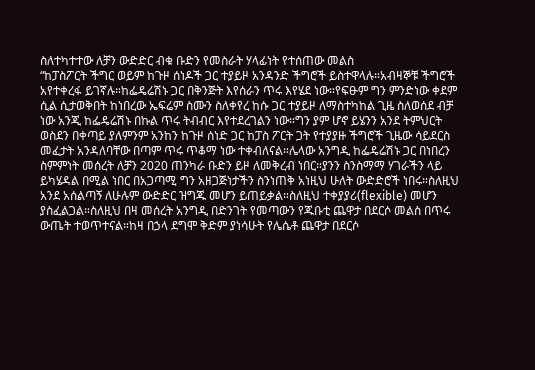ስለተካተተው ለቻን ውድድር ብቁ ቡድን የመስራት ሃላፊነት የተሰጠው መልስ
“ከፓስፖርት ችግር ወይም ከጉዞ ሰነዶች ጋር ተያይዞ አንዳንድ ችግሮች ይስተዋላሉ።አብዛኞቹ ችግሮች አየተቀረፋ ይገኛሉ።ከፌዴሬሽኑ ጋር በቅንጅት እየሰራን ጥሩ እየሄደ ነው።የፍፁም ግን ምንድነው ቀደም ሲል ሲታወቅበት ከነበረው ኤፍሬም ስሙን ስለቀየረ ከሱ ጋር ተያይዞ ለማስተካከል ጊዜ ስለወሰደ ብቻ ነው አንጂ ከፌዴሬሽኑ በኩል ጥሩ ትብብር እየተደረገልን ነው።ግን ያም ሆኖ ይሄንን አንደ ትምህርት ወስደን በቀጣይ ያለምንም አንከን ከጉዞ ሰነድ ጋር ከፓስ ፖርት ጋት የተያያዙ ችግሮች ጊዜው ሳይደርስ መፈታት አንዳለባቸው በጣም ጥሩ ጥቆማ ነው ተቀብለናል።ሌላው አንግዲ ከፌዴሬሽኑ ጋር በነበረን ስምምነት መሰረት ለቻን 2020 ጠንካራ ቡድን ይዞ ለመቅረብ ነበር።ያንን ስንስማማ ሃገራችን ላይ ይካሄዳል በሚል ነበር በአጋጣሚ ግን አዘጋጅነታችን ስንነጠቅ አነዚህ ሁለት ውድድሮች ነበሩ።ስለዚህ አንደ አሰልጣኝ ለሁሉም ውድድር ዝግጁ መሆን ይጠይቃል።ስለዚህ ተቀያያሪ(flexible) መሆን ያስፈልጋል።ስለዚህ በዛ መሰረት አንግዲ በድንገት የመጣውን የጁቡቲ ጨዋታ በደርሶ መልስ በጥሩ ውጤት ተወጥተናል።ከዛ በኃላ ደግሞ ቅድም ያነሳሁት የሌሴቶ ጨዋታ በደርሶ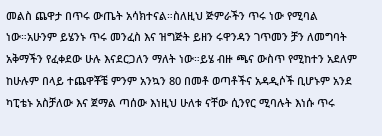መልስ ጨዋታ በጥሩ ውጤት አሳክተናል።ስለዚህ ጅምራችን ጥሩ ነው የሚባል ነው።አሁንም ይሄንኑ ጥሩ መንፈስ እና ዝግጅት ይዘን ሩዋንዳን ገጥመን ቻን ለመግባት አቅማችን የፈቀደው ሁሉ እናደርጋለን ማለት ነው።ይሄ ብዙ ጫና ውስጥ የሚከተን አደለም ከሁሉም በላይ ተጨዋቾቼ ምንም አንኳን 80 በመቶ ወጣቶችና አዳዲሶች ቢሆኑም አንደ ካፒቴኑ አስቻለው እና ጀማል ጣሰው እነዚህ ሁለቱ ናቸው ሲንየር ሚባሉት እነሱ ጥሩ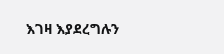እገዛ እያደረግሉን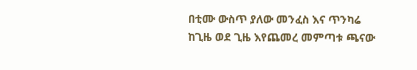በቲሙ ውስጥ ያለው መንፈስ እና ጥንካሬ ከጊዜ ወደ ጊዜ እየጨመረ መምጣቱ ጫናው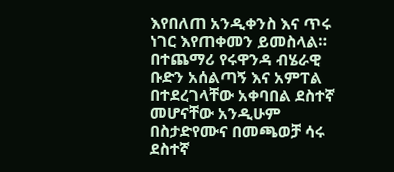እየበለጠ አንዲቀንስ እና ጥሩ ነገር እየጠቀመን ይመስላል።
በተጨማሪ የሩዋንዳ ብሄራዊ ቡድን አሰልጣኝ እና አምፐል በተደረገላቸው አቀባበል ደስተኛ መሆናቸው አንዲሁም በስታድየሙና በመጫወቻ ሳሩ ደስተኛ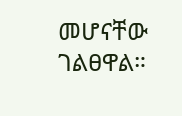መሆናቸው ገልፀዋል።